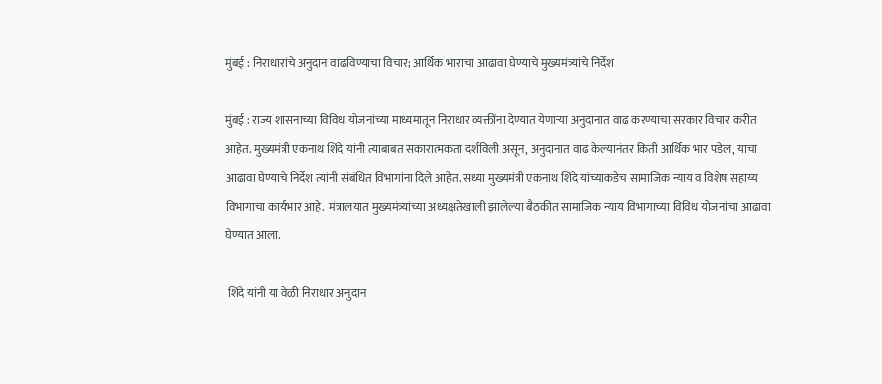मुंबई : निराधारांचे अनुदान वाढविण्याचा विचार; आर्थिक भाराचा आढावा घेण्याचे मुख्यमंत्र्यांचे निर्देश

मुंबई : राज्य शासनाच्या विविध योजनांच्या माध्यमातून निराधार व्यक्तींना देण्यात येणाऱ्या अनुदानात वाढ करण्याचा सरकार विचार करीत आहेत. मुख्यमंत्री एकनाथ शिंदे यांनी त्याबाबत सकारात्मकता दर्शविली असून, अनुदानात वाढ केल्यानंतर किती आर्थिक भार पडेल, याचा आढावा घेण्याचे निर्देश त्यांनी संबंधित विभागांना दिले आहेत. सध्या मुख्यमंत्री एकनाथ शिंदे यांच्याकडेच सामाजिक न्याय व विशेष सहाय्य विभागाचा कार्यभार आहे.  मंत्रालयात मुख्यमंत्र्यांच्या अध्यक्षतेखाली झालेल्या बैठकीत सामाजिक न्याय विभागाच्या विविध योजनांचा आढावा घेण्यात आला.

 शिंदे यांनी या वेळी निराधार अनुदान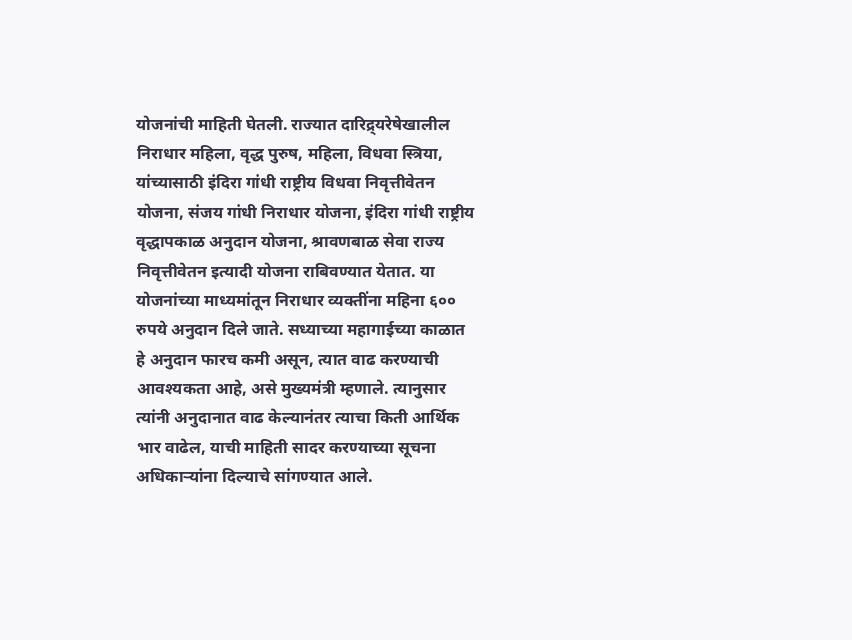योजनांची माहिती घेतली. राज्यात दारिद्र्यरेषेखालील निराधार महिला, वृद्ध पुरुष, महिला, विधवा स्त्रिया, यांच्यासाठी इंदिरा गांधी राष्ट्रीय विधवा निवृत्तीवेतन योजना, संजय गांधी निराधार योजना, इंदिरा गांधी राष्ट्रीय वृद्धापकाळ अनुदान योजना, श्रावणबाळ सेवा राज्य निवृत्तीवेतन इत्यादी योजना राबिवण्यात येतात. या योजनांच्या माध्यमांतून निराधार व्यक्तींना महिना ६०० रुपये अनुदान दिले जाते. सध्याच्या महागाईच्या काळात हे अनुदान फारच कमी असून, त्यात वाढ करण्याची आवश्यकता आहे, असे मुख्यमंत्री म्हणाले. त्यानुसार त्यांनी अनुदानात वाढ केल्यानंतर त्याचा किती आर्थिक भार वाढेल, याची माहिती सादर करण्याच्या सूचना अधिकाऱ्यांना दिल्याचे सांगण्यात आले.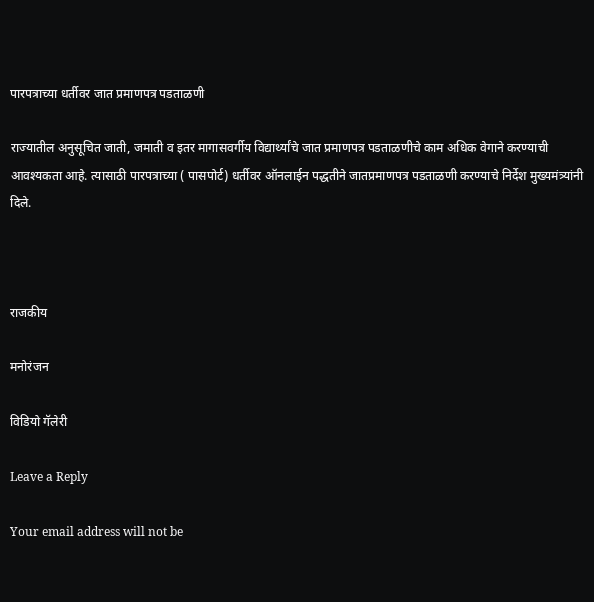पारपत्राच्या धर्तीवर जात प्रमाणपत्र पडताळणी

राज्यातील अनुसूचित जाती, जमाती व इतर मागासवर्गीय विद्यार्थ्यांचे जात प्रमाणपत्र पडताळणीचे काम अधिक वेगाने करण्याची आवश्यकता आहे. त्यासाठी पारपत्राच्या ( पासपोर्ट) धर्तीवर ऑनलाईन पद्धतीने जातप्रमाणपत्र पडताळणी करण्याचे निर्देश मुख्यमंत्र्यांनी दिले.



राजकीय

मनोरंजन

विडियो गॅलेरी

Leave a Reply

Your email address will not be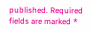published. Required fields are marked *